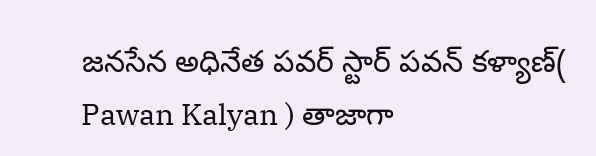జనసేన అధినేత పవర్ స్టార్ పవన్ కళ్యాణ్( Pawan Kalyan ) తాజాగా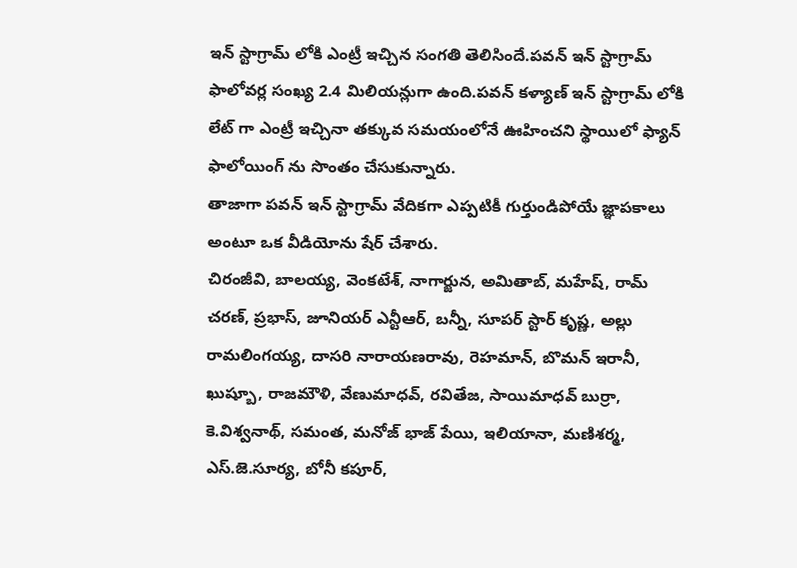ఇన్ స్టాగ్రామ్ లోకి ఎంట్రీ ఇచ్చిన సంగతి తెలిసిందే.పవన్ ఇన్ స్టాగ్రామ్ ఫాలోవర్ల సంఖ్య 2.4 మిలియన్లుగా ఉంది.పవన్ కళ్యాణ్ ఇన్ స్టాగ్రామ్ లోకి లేట్ గా ఎంట్రీ ఇచ్చినా తక్కువ సమయంలోనే ఊహించని స్థాయిలో ఫ్యాన్ ఫాలోయింగ్ ను సొంతం చేసుకున్నారు.
తాజాగా పవన్ ఇన్ స్టాగ్రామ్ వేదికగా ఎప్పటికీ గుర్తుండిపోయే జ్ఞాపకాలు అంటూ ఒక వీడియోను షేర్ చేశారు.
చిరంజీవి, బాలయ్య, వెంకటేశ్, నాగార్జున, అమితాబ్, మహేష్, రామ్ చరణ్, ప్రభాస్, జూనియర్ ఎన్టీఆర్, బన్నీ, సూపర్ స్టార్ కృష్ణ, అల్లు రామలింగయ్య, దాసరి నారాయణరావు, రెహమాన్, బొమన్ ఇరానీ, ఖుష్బూ, రాజమౌళి, వేణుమాధవ్, రవితేజ, సాయిమాధవ్ బుర్రా, కె.విశ్వనాథ్, సమంత, మనోజ్ భాజ్ పేయి, ఇలియానా, మణిశర్మ, ఎస్.జె.సూర్య, బోనీ కపూర్,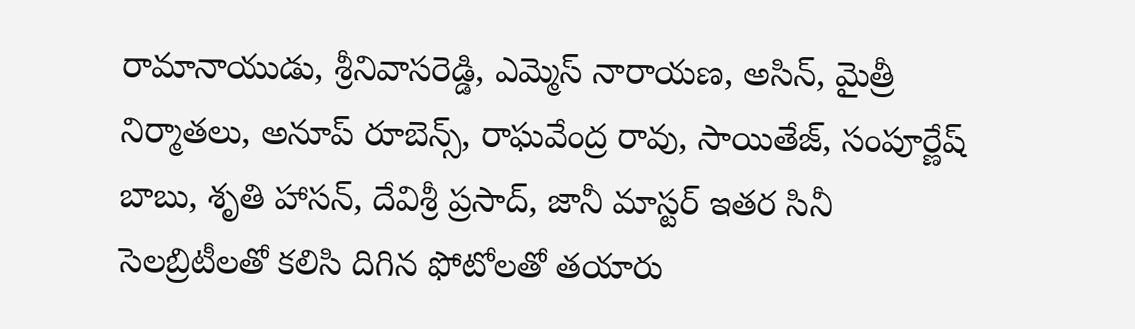రామానాయుడు, శ్రీనివాసరెడ్డి, ఎమ్మెస్ నారాయణ, అసిన్, మైత్రీ నిర్మాతలు, అనూప్ రూబెన్స్, రాఘవేంద్ర రావు, సాయితేజ్, సంపూర్ణేష్ బాబు, శృతి హాసన్, దేవిశ్రీ ప్రసాద్, జానీ మాస్టర్ ఇతర సినీ సెలబ్రిటీలతో కలిసి దిగిన ఫోటోలతో తయారు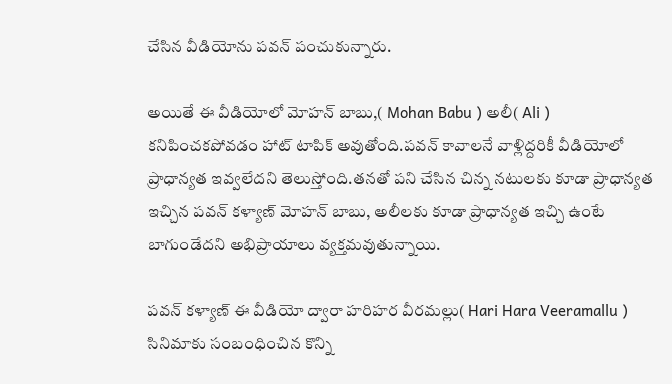చేసిన వీడియోను పవన్ పంచుకున్నారు.

అయితే ఈ వీడియోలో మోహన్ బాబు,( Mohan Babu ) అలీ( Ali ) కనిపించకపోవడం హాట్ టాపిక్ అవుతోంది.పవన్ కావాలనే వాళ్లిద్దరికీ వీడియోలో ప్రాధాన్యత ఇవ్వలేదని తెలుస్తోంది.తనతో పని చేసిన చిన్న నటులకు కూడా ప్రాధాన్యత ఇచ్చిన పవన్ కళ్యాణ్ మోహన్ బాబు, అలీలకు కూడా ప్రాధాన్యత ఇచ్చి ఉంటే బాగుండేదని అభిప్రాయాలు వ్యక్తమవుతున్నాయి.

పవన్ కళ్యాణ్ ఈ వీడియో ద్వారా హరిహర వీరమల్లు( Hari Hara Veeramallu ) సినిమాకు సంబంధించిన కొన్ని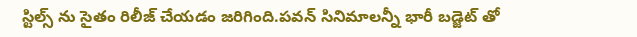స్టిల్స్ ను సైతం రిలీజ్ చేయడం జరిగింది.పవన్ సినిమాలన్నీ భారీ బడ్జెట్ తో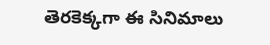తెరకెక్కగా ఈ సినిమాలు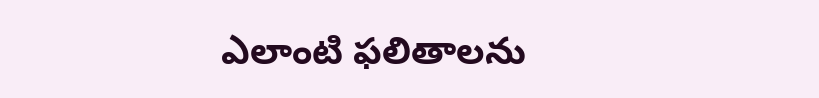ఎలాంటి ఫలితాలను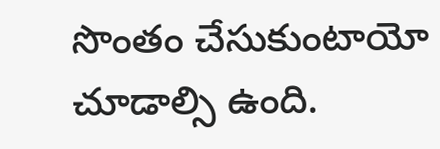సొంతం చేసుకుంటాయో చూడాల్సి ఉంది.